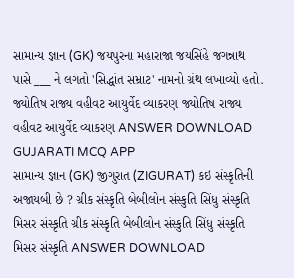સામાન્ય જ્ઞાન (GK) જયપુરના મહારાજા જયસિંહે જગન્નાથ પાસે ___ ને લગતો 'સિદ્ધાંત સમ્રાટ' નામનો ગ્રંથ લખાવ્યો હતો. જ્યોતિષ રાજ્ય વહીવટ આયુર્વેદ વ્યાકરણ જ્યોતિષ રાજ્ય વહીવટ આયુર્વેદ વ્યાકરણ ANSWER DOWNLOAD GUJARATI MCQ APP
સામાન્ય જ્ઞાન (GK) જીગુરાત (ZIGURAT) કઇ સંસ્કૃતિની અજાયબી છે ? ગ્રીક સંસ્કૃતિ બેબીલોન સંસ્કુતિ સિંધુ સંસ્કૃતિ મિસર સંસ્કૃતિ ગ્રીક સંસ્કૃતિ બેબીલોન સંસ્કુતિ સિંધુ સંસ્કૃતિ મિસર સંસ્કૃતિ ANSWER DOWNLOAD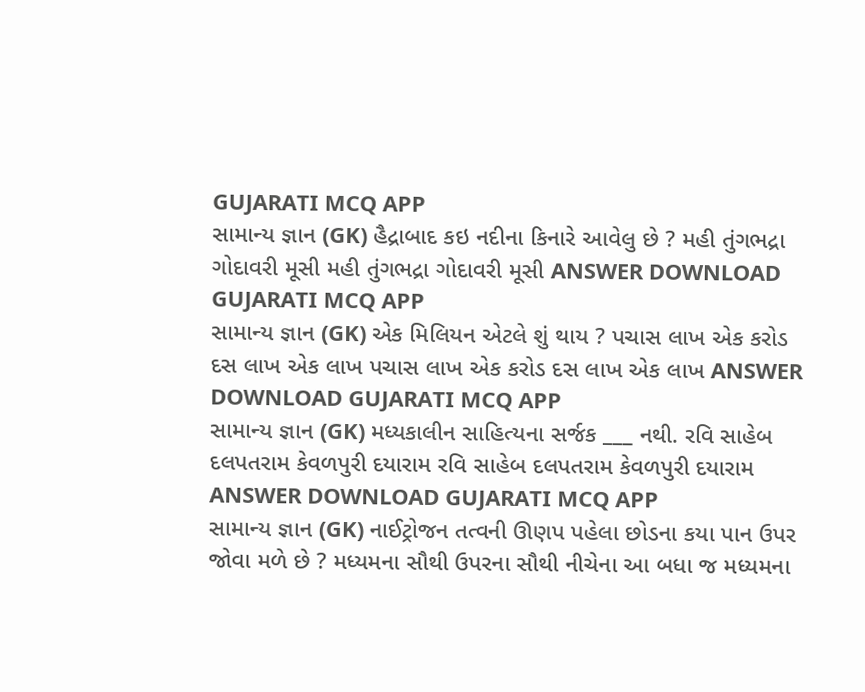GUJARATI MCQ APP
સામાન્ય જ્ઞાન (GK) હૈદ્રાબાદ કઇ નદીના કિનારે આવેલુ છે ? મહી તુંગભદ્રા ગોદાવરી મૂસી મહી તુંગભદ્રા ગોદાવરી મૂસી ANSWER DOWNLOAD GUJARATI MCQ APP
સામાન્ય જ્ઞાન (GK) એક મિલિયન એટલે શું થાય ? પચાસ લાખ એક કરોડ દસ લાખ એક લાખ પચાસ લાખ એક કરોડ દસ લાખ એક લાખ ANSWER DOWNLOAD GUJARATI MCQ APP
સામાન્ય જ્ઞાન (GK) મધ્યકાલીન સાહિત્યના સર્જક ___ નથી. રવિ સાહેબ દલપતરામ કેવળપુરી દયારામ રવિ સાહેબ દલપતરામ કેવળપુરી દયારામ ANSWER DOWNLOAD GUJARATI MCQ APP
સામાન્ય જ્ઞાન (GK) નાઈટ્રોજન તત્વની ઊણપ પહેલા છોડના કયા પાન ઉપર જોવા મળે છે ? મધ્યમના સૌથી ઉપરના સૌથી નીચેના આ બધા જ મધ્યમના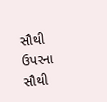સૌથી ઉપરના સૌથી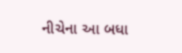નીચેના આ બધા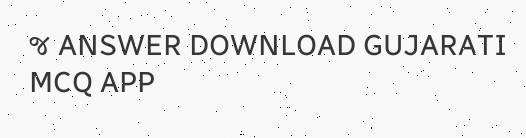જ ANSWER DOWNLOAD GUJARATI MCQ APP